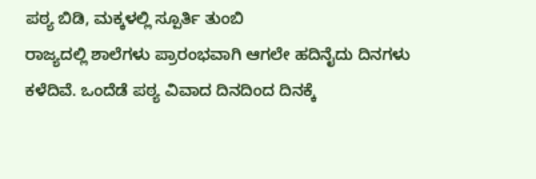ಪಠ್ಯ ಬಿಡಿ, ಮಕ್ಕಳಲ್ಲಿ ಸ್ಪೂರ್ತಿ ತುಂಬಿ
ರಾಜ್ಯದಲ್ಲಿ ಶಾಲೆಗಳು ಪ್ರಾರಂಭವಾಗಿ ಆಗಲೇ ಹದಿನೈದು ದಿನಗಳು ಕಳೆದಿವೆ. ಒಂದೆಡೆ ಪಠ್ಯ ವಿವಾದ ದಿನದಿಂದ ದಿನಕ್ಕೆ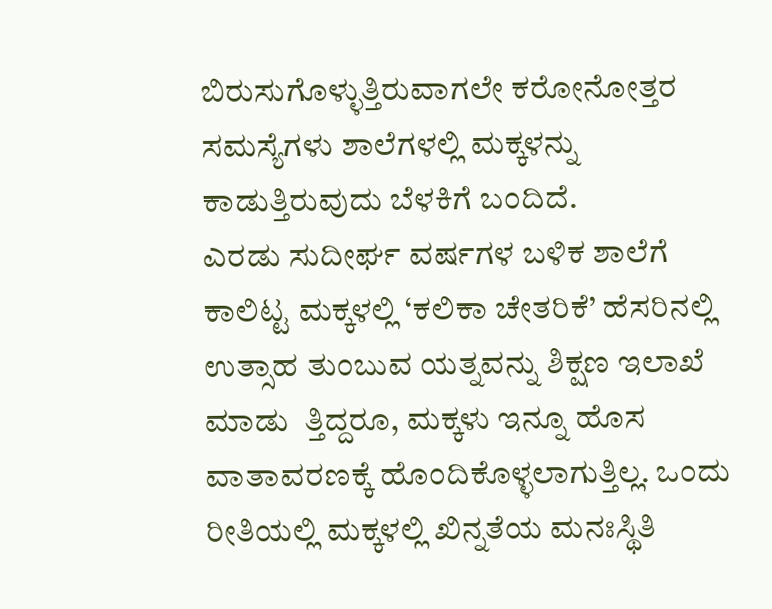ಬಿರುಸುಗೊಳ್ಳುತ್ತಿರುವಾಗಲೇ ಕರೋನೋತ್ತರ ಸಮಸ್ಯೆಗಳು ಶಾಲೆಗಳಲ್ಲಿ ಮಕ್ಕಳನ್ನು ಕಾಡುತ್ತಿರುವುದು ಬೆಳಕಿಗೆ ಬಂದಿದೆ.
ಎರಡು ಸುದೀರ್ಘ ವರ್ಷಗಳ ಬಳಿಕ ಶಾಲೆಗೆ ಕಾಲಿಟ್ಟ ಮಕ್ಕಳಲ್ಲಿ ‘ಕಲಿಕಾ ಚೇತರಿಕೆ’ ಹೆಸರಿನಲ್ಲಿ ಉತ್ಸಾಹ ತುಂಬುವ ಯತ್ನವನ್ನು ಶಿಕ್ಷಣ ಇಲಾಖೆ ಮಾಡು  ತ್ತಿದ್ದರೂ, ಮಕ್ಕಳು ಇನ್ನೂ ಹೊಸ ವಾತಾವರಣಕ್ಕೆ ಹೊಂದಿಕೊಳ್ಳಲಾಗುತ್ತಿಲ್ಲ. ಒಂದು ರೀತಿಯಲ್ಲಿ ಮಕ್ಕಳಲ್ಲಿ ಖಿನ್ನತೆಯ ಮನಃಸ್ಥಿತಿ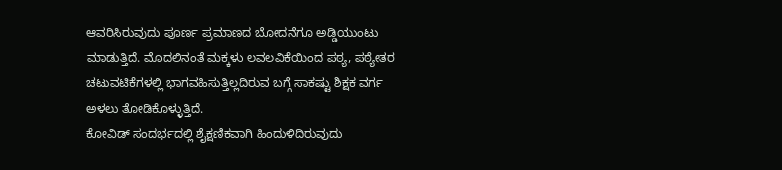ಆವರಿಸಿರುವುದು ಪೂರ್ಣ ಪ್ರಮಾಣದ ಬೋದನೆಗೂ ಅಡ್ಡಿಯುಂಟು ಮಾಡುತ್ತಿದೆ. ಮೊದಲಿನಂತೆ ಮಕ್ಕಳು ಲವಲವಿಕೆಯಿಂದ ಪಠ್ಯ, ಪಠ್ಯೇತರ ಚಟುವಟಿಕೆಗಳಲ್ಲಿ ಭಾಗವಹಿಸುತ್ತಿಲ್ಲದಿರುವ ಬಗ್ಗೆ ಸಾಕಷ್ಟು ಶಿಕ್ಷಕ ವರ್ಗ ಅಳಲು ತೋಡಿಕೊಳ್ಳುತ್ತಿದೆ.
ಕೋವಿಡ್ ಸಂದರ್ಭದಲ್ಲಿ ಶೈಕ್ಷಣಿಕವಾಗಿ ಹಿಂದುಳಿದಿರುವುದು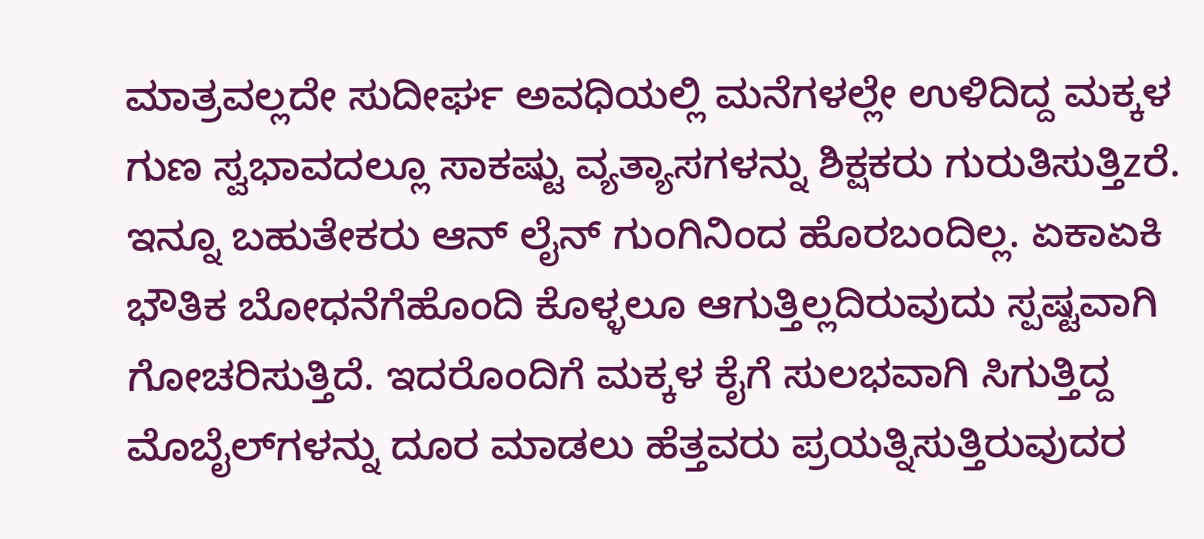ಮಾತ್ರವಲ್ಲದೇ ಸುದೀರ್ಘ ಅವಧಿಯಲ್ಲಿ ಮನೆಗಳಲ್ಲೇ ಉಳಿದಿದ್ದ ಮಕ್ಕಳ ಗುಣ ಸ್ವಭಾವದಲ್ಲೂ ಸಾಕಷ್ಟು ವ್ಯತ್ಯಾಸಗಳನ್ನು ಶಿಕ್ಷಕರು ಗುರುತಿಸುತ್ತಿzರೆ. ಇನ್ನೂ ಬಹುತೇಕರು ಆನ್ ಲೈನ್ ಗುಂಗಿನಿಂದ ಹೊರಬಂದಿಲ್ಲ. ಏಕಾಏಕಿ ಭೌತಿಕ ಬೋಧನೆಗೆಹೊಂದಿ ಕೊಳ್ಳಲೂ ಆಗುತ್ತಿಲ್ಲದಿರುವುದು ಸ್ಪಷ್ಟವಾಗಿ ಗೋಚರಿಸುತ್ತಿದೆ. ಇದರೊಂದಿಗೆ ಮಕ್ಕಳ ಕೈಗೆ ಸುಲಭವಾಗಿ ಸಿಗುತ್ತಿದ್ದ ಮೊಬೈಲ್‌ಗಳನ್ನು ದೂರ ಮಾಡಲು ಹೆತ್ತವರು ಪ್ರಯತ್ನಿಸುತ್ತಿರುವುದರ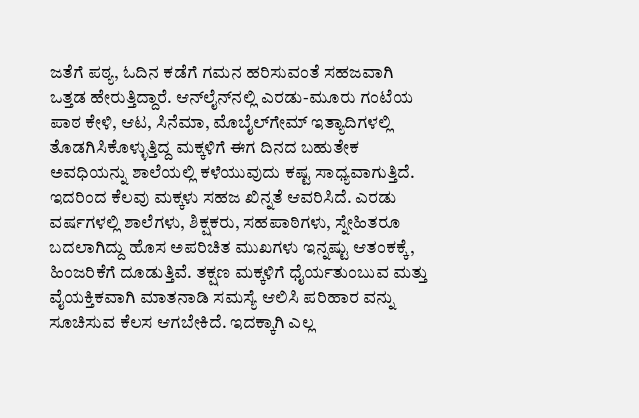ಜತೆಗೆ ಪಠ್ಯ, ಓದಿನ ಕಡೆಗೆ ಗಮನ ಹರಿಸುವಂತೆ ಸಹಜವಾಗಿ ಒತ್ತಡ ಹೇರುತ್ತಿದ್ದಾರೆ. ಆನ್‌ಲೈನ್‌ನಲ್ಲಿ ಎರಡು-ಮೂರು ಗಂಟೆಯ ಪಾಠ ಕೇಳಿ, ಆಟ, ಸಿನೆಮಾ, ಮೊಬೈಲ್‌ಗೇಮ್ ಇತ್ಯಾದಿಗಳಲ್ಲಿ ತೊಡಗಿಸಿಕೊಳ್ಳುತ್ತಿದ್ದ ಮಕ್ಕಳಿಗೆ ಈಗ ದಿನದ ಬಹುತೇಕ ಅವಧಿಯನ್ನು ಶಾಲೆಯಲ್ಲಿ ಕಳೆಯುವುದು ಕಷ್ಟ ಸಾಧ್ಯವಾಗುತ್ತಿದೆ.
ಇದರಿಂದ ಕೆಲವು ಮಕ್ಕಳು ಸಹಜ ಖಿನ್ನತೆ ಆವರಿಸಿದೆ. ಎರಡು ವರ್ಷಗಳಲ್ಲಿ ಶಾಲೆಗಳು, ಶಿಕ್ಷಕರು, ಸಹಪಾಠಿಗಳು, ಸ್ನೇಹಿತರೂ ಬದಲಾಗಿದ್ದು ಹೊಸ ಅಪರಿಚಿತ ಮುಖಗಳು ಇನ್ನಷ್ಟು ಆತಂಕಕ್ಕೆ, ಹಿಂಜರಿಕೆಗೆ ದೂಡುತ್ತಿವೆ. ತಕ್ಷಣ ಮಕ್ಕಳಿಗೆ ಧೈರ್ಯತುಂಬುವ ಮತ್ತು ವೈಯಕ್ತಿಕವಾಗಿ ಮಾತನಾಡಿ ಸಮಸ್ಯೆ ಆಲಿಸಿ ಪರಿಹಾರ ವನ್ನು ಸೂಚಿಸುವ ಕೆಲಸ ಆಗಬೇಕಿದೆ. ಇದಕ್ಕಾಗಿ ಎಲ್ಲ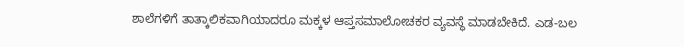ಶಾಲೆಗಳಿಗೆ ತಾತ್ಕಾಲಿಕವಾಗಿಯಾದರೂ ಮಕ್ಕಳ ಆಪ್ತಸಮಾಲೋಚಕರ ವ್ಯವಸ್ಥೆ ಮಾಡಬೇಕಿದೆ. ಎಡ-ಬಲ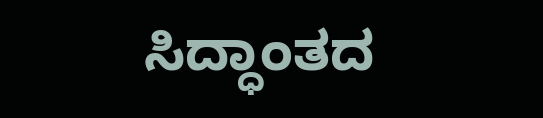ಸಿದ್ಧಾಂತದ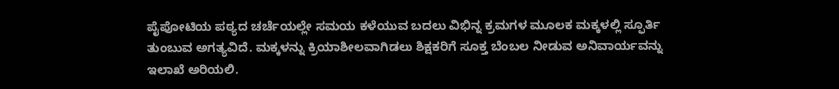ಪೈಪೋಟಿಯ ಪಠ್ಯದ ಚರ್ಚೆಯಲ್ಲೇ ಸಮಯ ಕಳೆಯುವ ಬದಲು ವಿಭಿನ್ನ ಕ್ರಮಗಳ ಮೂಲಕ ಮಕ್ಕಳಲ್ಲಿ ಸ್ಫೂರ್ತಿ ತುಂಬುವ ಅಗತ್ಯವಿದೆ. ಮಕ್ಕಳನ್ನು ಕ್ರಿಯಾಶೀಲವಾಗಿಡಲು ಶಿಕ್ಷಕರಿಗೆ ಸೂಕ್ತ ಬೆಂಬಲ ನೀಡುವ ಅನಿವಾರ್ಯವನ್ನು ಇಲಾಖೆ ಅರಿಯಲಿ.